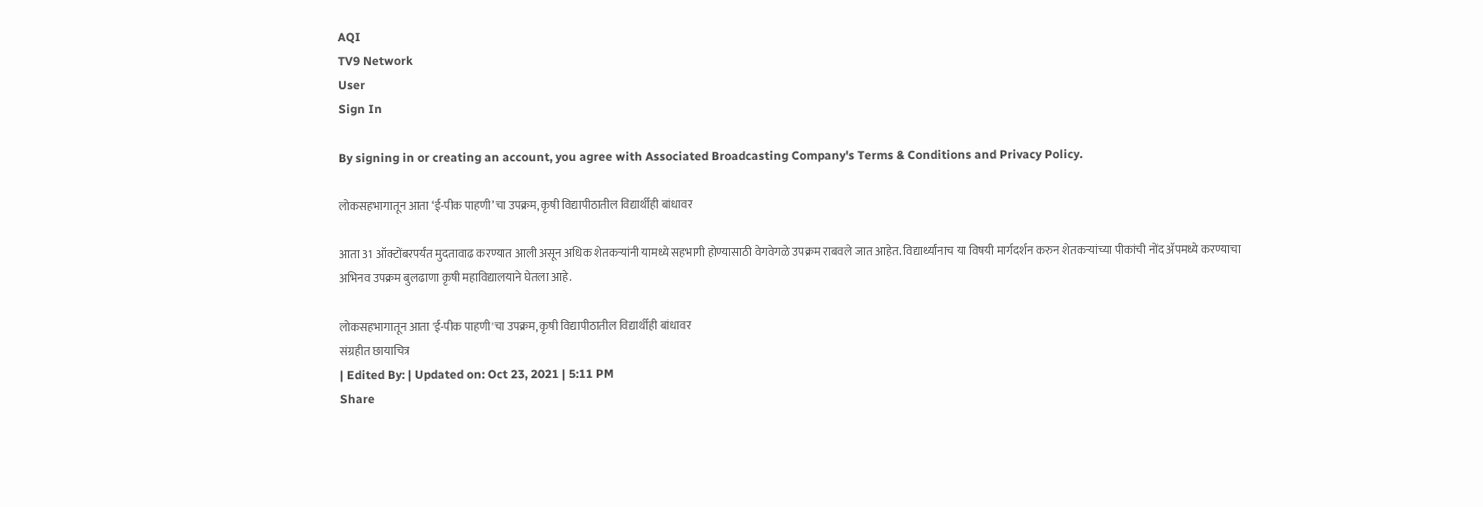AQI
TV9 Network
User
Sign In

By signing in or creating an account, you agree with Associated Broadcasting Company's Terms & Conditions and Privacy Policy.

लोकसहभागातून आता ‘ई-पीक पाहणी’चा उपक्रम, कृषी विद्यापीठातील विद्यार्थीही बांधावर

आता 31 ऑक्टोंबरपर्यंत मुदतावाढ करण्यात आली असून अधिक शेतकऱ्यांनी यामध्ये सहभागी होण्यासाठी वेगवेगळे उपक्रम राबवले जात आहेत. विद्यार्थ्यांनाच या विषयी मार्गदर्शन करुन शेतकऱ्यांच्या पीकांची नोंद ॲपमध्ये करण्याचा अभिनव उपक्रम बुलढाणा कृषी महाविद्यालयाने घेतला आहे.

लोकसहभागातून आता 'ई-पीक पाहणी'चा उपक्रम, कृषी विद्यापीठातील विद्यार्थीही बांधावर
संग्रहीत छायाचित्र
| Edited By: | Updated on: Oct 23, 2021 | 5:11 PM
Share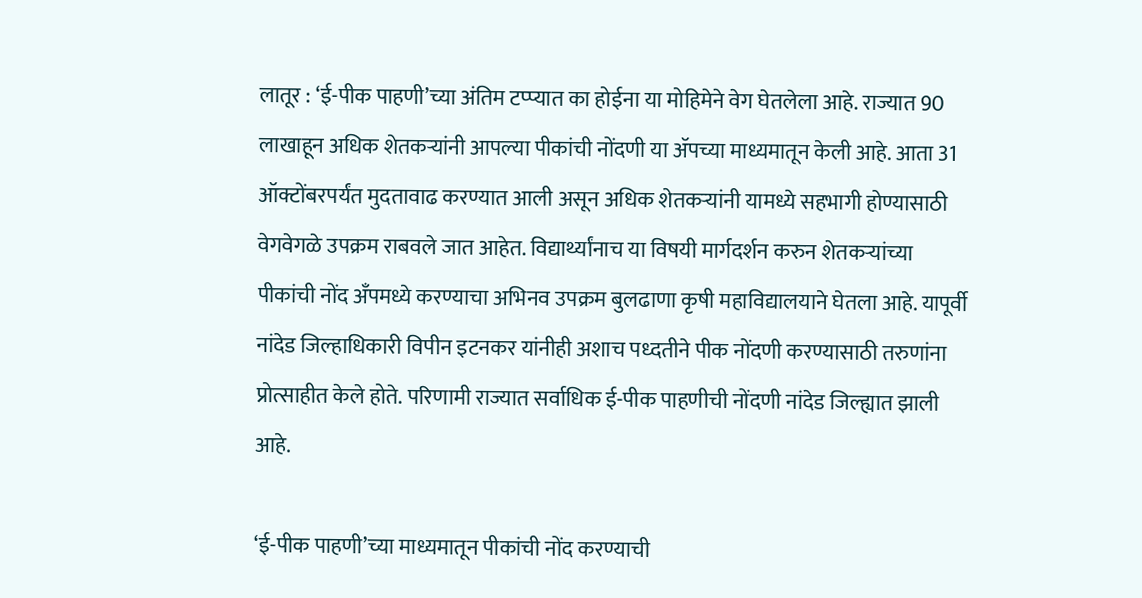लातूर : ‘ई-पीक पाहणी’च्या अंतिम टप्प्यात का होईना या मोहिमेने वेग घेतलेला आहे. राज्यात 90 लाखाहून अधिक शेतकऱ्यांनी आपल्या पीकांची नोंदणी या ॲपच्या माध्यमातून केली आहे. आता 31 ऑक्टोंबरपर्यंत मुदतावाढ करण्यात आली असून अधिक शेतकऱ्यांनी यामध्ये सहभागी होण्यासाठी वेगवेगळे उपक्रम राबवले जात आहेत. विद्यार्थ्यांनाच या विषयी मार्गदर्शन करुन शेतकऱ्यांच्या पीकांची नोंद अँपमध्ये करण्याचा अभिनव उपक्रम बुलढाणा कृषी महाविद्यालयाने घेतला आहे. यापूर्वी नांदेड जिल्हाधिकारी विपीन इटनकर यांनीही अशाच पध्दतीने पीक नोंदणी करण्यासाठी तरुणांना प्रोत्साहीत केले होते. परिणामी राज्यात सर्वाधिक ई-पीक पाहणीची नोंदणी नांदेड जिल्ह्यात झाली आहे.

‘ई-पीक पाहणी’च्या माध्यमातून पीकांची नोंद करण्याची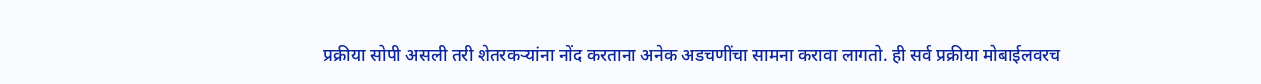प्रक्रीया सोपी असली तरी शेतरकऱ्यांना नोंद करताना अनेक अडचणींचा सामना करावा लागतो. ही सर्व प्रक्रीया मोबाईलवरच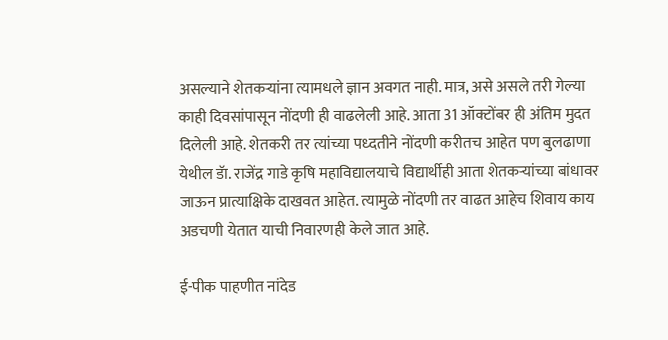असल्याने शेतकऱ्यांना त्यामधले ज्ञान अवगत नाही. मात्र, असे असले तरी गेल्या काही दिवसांपासून नोंदणी ही वाढलेली आहे. आता 31 ऑक्टोंबर ही अंतिम मुदत दिलेली आहे. शेतकरी तर त्यांच्या पध्दतीने नोंदणी करीतच आहेत पण बुलढाणा येथील डॅा. राजेंद्र गाडे कृषि महाविद्यालयाचे विद्यार्थीही आता शेतकऱ्यांच्या बांधावर जाऊन प्रात्याक्षिके दाखवत आहेत. त्यामुळे नोंदणी तर वाढत आहेच शिवाय काय अडचणी येतात याची निवारणही केले जात आहे.

ई-पीक पाहणीत नांदेड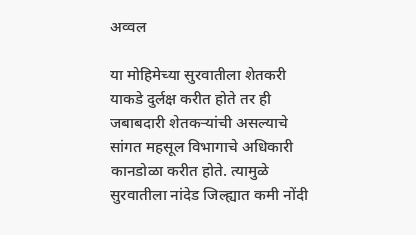अव्वल

या मोहिमेच्या सुरवातीला शेतकरी याकडे दुर्लक्ष करीत होते तर ही जबाबदारी शेतकऱ्यांची असल्याचे सांगत महसूल विभागाचे अधिकारी कानडोळा करीत होते. त्यामुळे सुरवातीला नांदेड जिल्ह्यात कमी नोंदी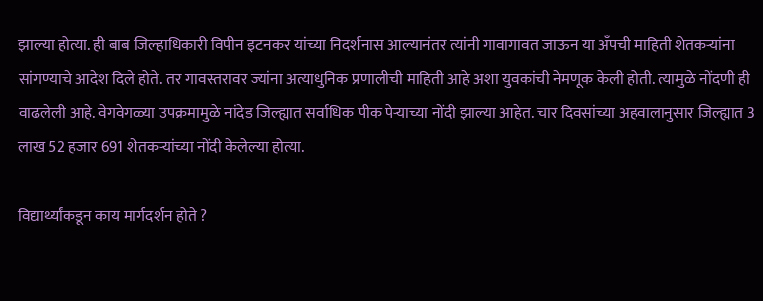झाल्या होत्या. ही बाब जिल्हाधिकारी विपीन इटनकर यांच्या निदर्शनास आल्यानंतर त्यांनी गावागावत जाऊन या अँपची माहिती शेतकऱ्यांना सांगण्याचे आदेश दिले होते. तर गावस्तरावर ज्यांना अत्याधुनिक प्रणालीची माहिती आहे अशा युवकांची नेमणूक केली होती. त्यामुळे नोंदणी ही वाढलेली आहे. वेगवेगळ्या उपक्रमामुळे नांदेड जिल्ह्यात सर्वाधिक पीक पेऱ्याच्या नोंदी झाल्या आहेत. चार दिवसांच्या अहवालानुसार जिल्ह्यात 3 लाख 52 हजार 691 शेतकऱ्यांच्या नोंदी केलेल्या होत्या.

विद्यार्थ्यांकडून काय मार्गदर्शन होते ?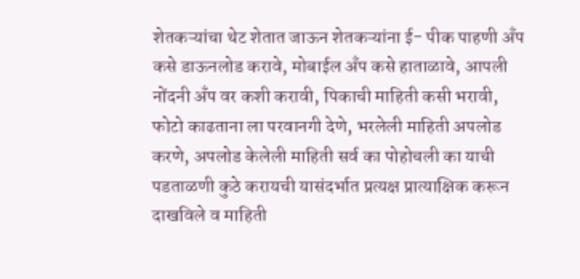शेतकऱ्यांचा थेट शेतात जाऊन शेतकऱ्यांना ई- पीक पाहणी अँप कसे डाऊनलोड करावे, मोबाईल अँप कसे हाताळावे, आपली नोंदनी अँप वर कशी करावी, पिकाची माहिती कसी भरावी, फोटो काढताना ला परवानगी देणे, भरलेली माहिती अपलोड करणे, अपलोड केलेली माहिती सर्व का पोहोचली का याची पडताळणी कुठे करायची यासंदर्भात प्रत्यक्ष प्रात्याक्षिक करून दाखविले व माहिती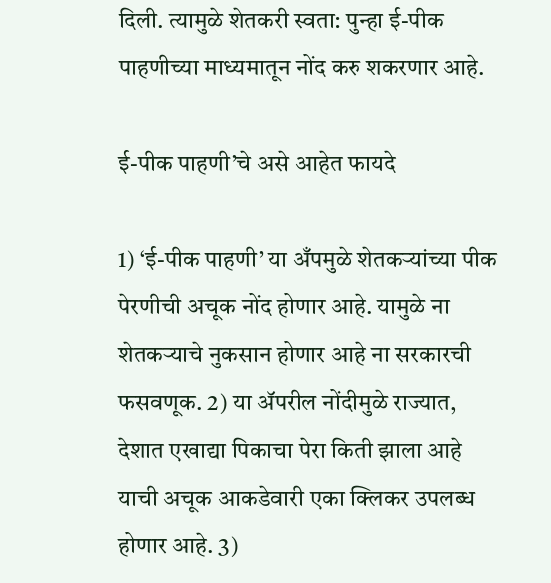दिली. त्यामुळे शेतकरी स्वता: पुन्हा ई-पीक पाहणीच्या माध्यमातून नोंद करु शकरणार आहे.

ई-पीक पाहणी’चे असे आहेत फायदे

1) ‘ई-पीक पाहणी’ या अँपमुळे शेतकऱ्यांच्या पीक पेरणीची अचूक नोंद होणार आहे. यामुळे ना शेतकऱ्याचे नुकसान होणार आहे ना सरकारची फसवणूक. 2) या ॲपरील नोंदीमुळे राज्यात, देशात एखाद्या पिकाचा पेरा किती झाला आहे याची अचूक आकडेवारी एका क्लिकर उपलब्ध होणार आहे. 3)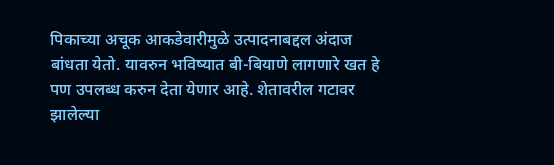पिकाच्या अचूक आकडेवारीमुळे उत्पादनाबद्दल अंदाज बांधता येतो. यावरुन भविष्यात बी-बियाणे लागणारे खत हे पण उपलब्ध करुन देता येणार आहे. शेतावरील गटावर झालेल्या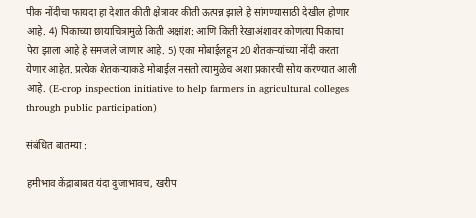पीक नोंदीचा फायदा हा देशात कीती क्षेत्रावर कीती ऊत्पन्न झाले हे सांगण्यासाठी देखील होणार आहे. 4) पिकाच्या छायाचित्रामुळे किती अक्षांश: आणि किती रेखाअंशावर कोणत्या पिकाचा पेरा झाला आहे हे समजले जाणार आहे. 5) एका मोबाईलहून 20 शेतकऱ्यांच्या नोंदी करता येणार आहेत. प्रत्येक शेतकऱ्याकडे मोबाईल नसतो त्यामुळेच अशा प्रकारची सोय करण्यात आली आहे. (E-crop inspection initiative to help farmers in agricultural colleges through public participation)

संबंधित बातम्या :

हमीभाव केंद्राबाबत यंदा दुजाभावच, खरीप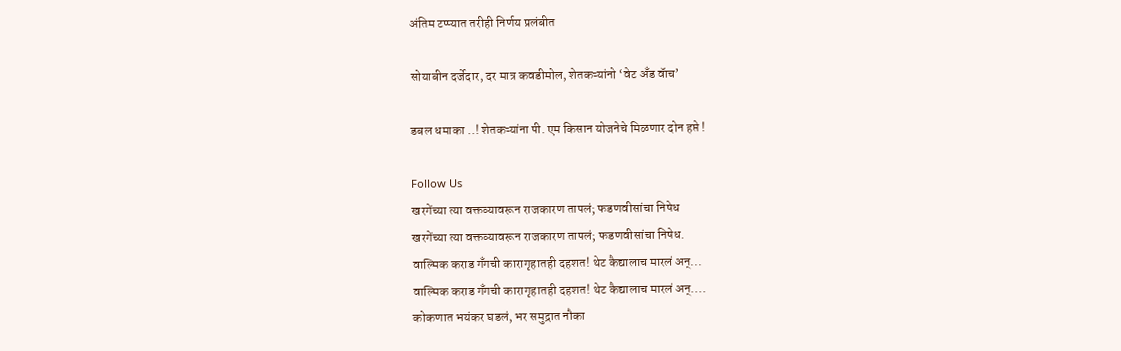अंतिम टप्प्यात तरीही निर्णय प्रलंबीत

सोयाबीन दर्जेदार, दर मात्र कवडीमोल, शेतकऱ्यांनो ‘वेट अँड वॅाच’

डबल धमाका ..! शेतकऱ्यांना पी. एम किसान योजनेचे मिळणार दोन हप्ते !

Follow Us
खरगेंच्या त्या वक्तव्यावरून राजकारण तापलं; फडणवीसांचा निषेध
खरगेंच्या त्या वक्तव्यावरून राजकारण तापलं; फडणवीसांचा निषेध.
वाल्मिक कराड गँगची कारागृहातही दहशत! थेट कैद्यालाच मारलं अन्...
वाल्मिक कराड गँगची कारागृहातही दहशत! थेट कैद्यालाच मारलं अन्....
कोकणात भयंकर घडलं, भर समुद्रात नौका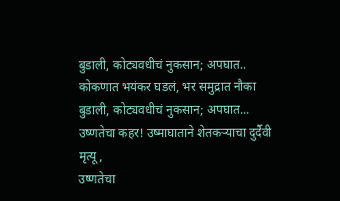बुडाली, कोट्यवधीचं नुकसान; अपघात..
कोकणात भयंकर घडलं, भर समुद्रात नौका बुडाली, कोट्यवधीचं नुकसान; अपघात...
उष्णतेचा कहर! उष्माघाताने शेतकऱ्याचा दुर्दैवी मृत्यू,
उष्णतेचा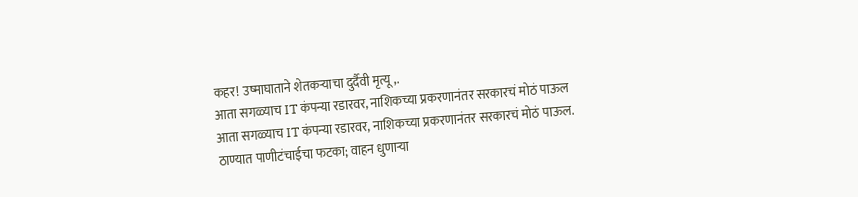कहर! उष्माघाताने शेतकऱ्याचा दुर्दैवी मृत्यू,.
आता सगळ्याच IT कंपन्या रडारवर, नाशिकच्या प्रकरणानंतर सरकारचं मोठं पाऊल
आता सगळ्याच IT कंपन्या रडारवर, नाशिकच्या प्रकरणानंतर सरकारचं मोठं पाऊल.
ठाण्यात पाणीटंचाईचा फटका; वाहन धुणाऱ्या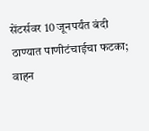सेंटर्सवर 10 जूनपर्यंत बंदी
ठाण्यात पाणीटंचाईचा फटका; वाहन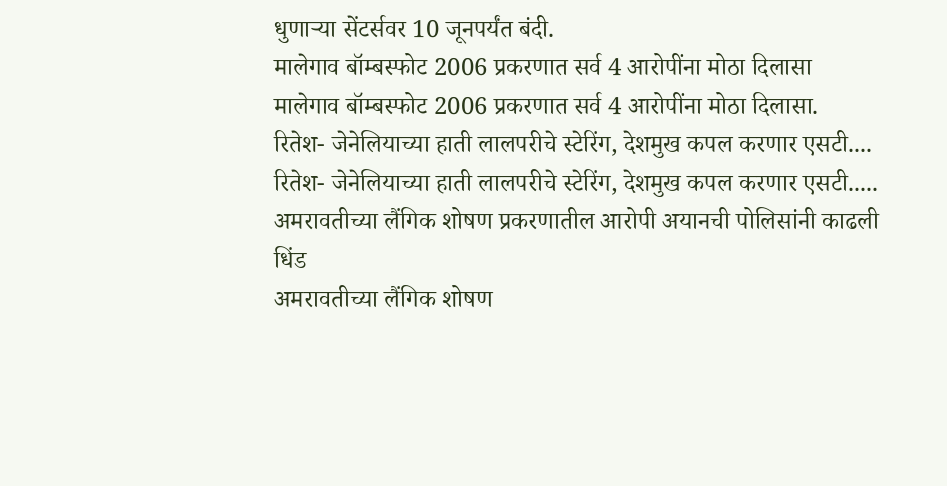धुणाऱ्या सेंटर्सवर 10 जूनपर्यंत बंदी.
मालेगाव बॉम्बस्फोट 2006 प्रकरणात सर्व 4 आरोपींना मोठा दिलासा
मालेगाव बॉम्बस्फोट 2006 प्रकरणात सर्व 4 आरोपींना मोठा दिलासा.
रितेश- जेनेलियाच्या हाती लालपरीचे स्टेरिंग, देशमुख कपल करणार एसटी....
रितेश- जेनेलियाच्या हाती लालपरीचे स्टेरिंग, देशमुख कपल करणार एसटी.....
अमरावतीच्या लैंगिक शोषण प्रकरणातील आरोपी अयानची पोलिसांनी काढली धिंड
अमरावतीच्या लैंगिक शोषण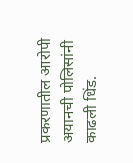प्रकरणातील आरोपी अयानची पोलिसांनी काढली धिंड.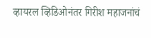व्हायरल व्हिडिओनंतर गिरीश महाजनांचं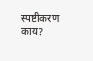स्पष्टीकरण काय?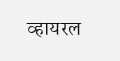व्हायरल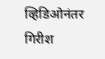व्हिडिओनंतर गिरीश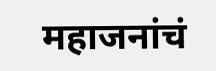महाजनांचं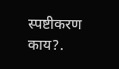स्पष्टीकरण काय?.